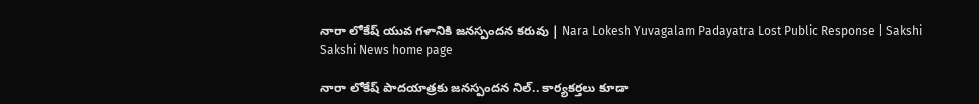నారా లోకేష్ యువ గళానికి జనస్పందన కరువు | Nara Lokesh Yuvagalam Padayatra Lost Public Response | Sakshi
Sakshi News home page

నారా లోకేష్ పాదయాత్రకు జనస్పందన నిల్‌.. కార్యకర్తలు కూడా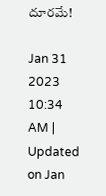దూరమే!

Jan 31 2023 10:34 AM | Updated on Jan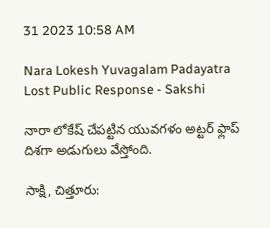31 2023 10:58 AM

Nara Lokesh Yuvagalam Padayatra Lost Public Response - Sakshi

నారా లోకేష్‌ చేపట్టిన యువగళం అట్టర్‌ ఫ్లాప్‌ దిశగా అడుగులు వేస్తోంది.

సాక్షి, చిత్తూరు: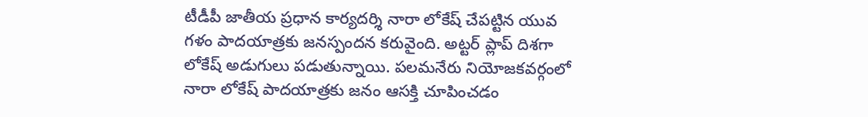టీడీపీ జాతీయ ప్రధాన కార్యదర్శి నారా లోకేష్ చేపట్టిన యువ గళం పాదయాత్రకు జనస్పందన కరువైంది. అట్టర్‌ ప్లాప్‌ దిశగా లోకేష్‌ అడుగులు పడుతున్నాయి. పలమనేరు నియోజకవర్గంలో నారా లోకేష్ పాదయాత్రకు జనం ఆసక్తి చూపించడం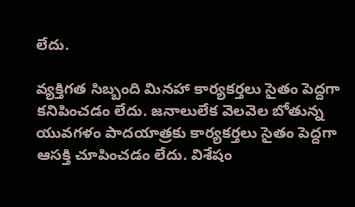లేదు.

వ్యక్తిగత సిబ్బంది మినహా కార్యకర్తలు సైతం పెద్దగా కనిపించడం లేదు. జనాలులేక వెలవెల బోతున్న యువగళం పాదయాత్రకు కార్యకర్తలు సైతం పెద్దగా ఆసక్తి చూపించడం లేదు. విశేషం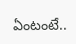ఏంటంటే..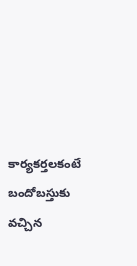కార్యకర్తలకంటే బందోబస్తుకు వచ్చిన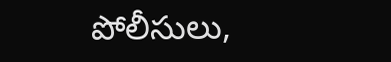పోలీసులు,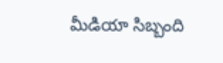మీడియా సిబ్బంది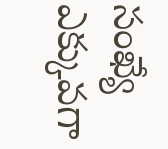సంఖ్యే ఎక్కువగా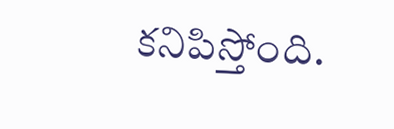కనిపిస్తోంది.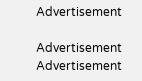Advertisement

Advertisement
Advertisement